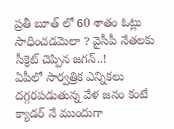ప్రతీ బూత్ లో 60 శాతం ఓట్లు సాధించడమెలా ? వైసీపీ నేతలకు సీక్రెట్ చెప్పిన జగన్..!
ఏపీలో సార్వత్రిక ఎన్నికలు దగ్గరపడుతున్న వేళ జనం కంటే క్యాడర్ నే ముందుగా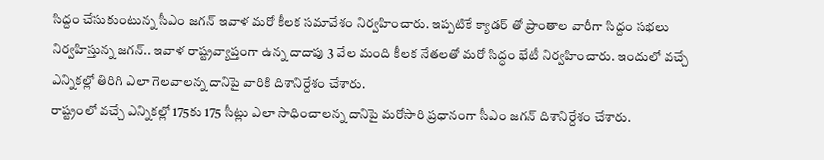సిద్దం చేసుకుంటున్న సీఎం జగన్ ఇవాళ మరో కీలక సమావేశం నిర్వహించారు. ఇప్పటికే క్యాడర్ తో ప్రాంతాల వారీగా సిద్దం సభలు నిర్వహిస్తున్న జగన్.. ఇవాళ రాష్ట్రవ్యాప్తంగా ఉన్న దాదాపు 3 వేల మంది కీలక నేతలతో మరో సిద్ధం భేటీ నిర్వహించారు. ఇందులో వచ్చే ఎన్నికల్లో తిరిగి ఎలా గెలవాలన్న దానిపై వారికి దిశానిర్దేశం చేశారు.
రాష్ట్రంలో వచ్చే ఎన్నికల్లో 175కు 175 సీట్లు ఎలా సాధించాలన్న దానిపై మరోసారి ప్రధానంగా సీఎం జగన్ దిశానిర్దేశం చేశారు.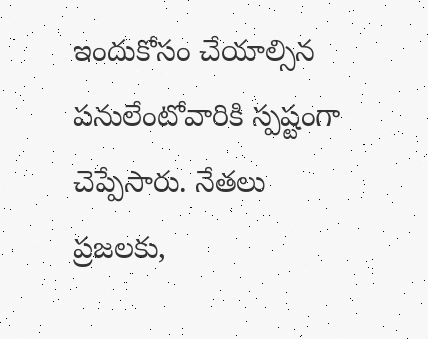ఇందుకోసం చేయాల్సిన పనులేంటోవారికి స్పష్టంగా చెప్పేసారు. నేతలు ప్రజలకు,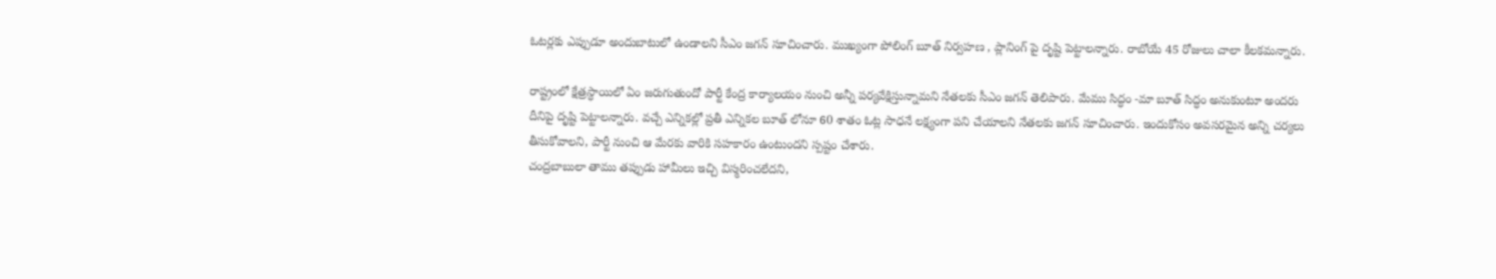ఓటర్లకు ఎప్పుడూ అందుబాటులో ఉండాలని సీఎం జగన్ సూచించారు. ముఖ్యంగా పోలింగ్ బూత్ నిర్వహణ , ప్లానింగ్ పై దృష్టి పెట్టాలన్నారు. రాబోయే 45 రోజులు చాలా కీలకమన్నారు.

రాష్ట్రంలో క్షేత్రస్ధాయిలో ఏం జరుగుతుందో పార్టీ కేంద్ర కార్యాలయం నుంచి అన్నీ పర్యవేక్షిస్తున్నామని నేతలకు సీఎం జగన్ తెలిపారు. మేము సిద్ధం -మా బూత్ సిద్ధం అనుకుంటూ అందరు దీనిపై దృష్టి పెట్టాలన్నారు. వచ్చే ఎన్నికల్లో ప్రతీ ఎన్నికల బూత్ లోనూ 60 శాతం ఓట్ల సాధనే లక్ష్యంగా పని చేయాలని నేతలకు జగన్ సూచించారు. ఇందుకోసం అవసరమైన అన్ని చర్యలు తీసుకోవాలని, పార్టీ నుంచి ఆ మేరకు వారికి సహకారం ఉంటుందని స్పష్టం చేశారు.
చంద్రబాబులా తాము తప్పుడు హామీలు ఇచ్చి విస్మరించలేదని,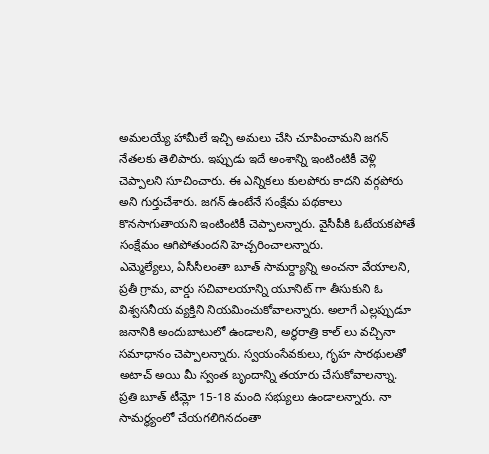అమలయ్యే హామీలే ఇచ్చి అమలు చేసి చూపించామని జగన్ నేతలకు తెలిపారు. ఇప్పుడు ఇదే అంశాన్ని ఇంటింటికీ వెళ్లి చెప్పాలని సూచించారు. ఈ ఎన్నికలు కులపోరు కాదని వర్గపోరు అని గుర్తుచేశారు. జగన్ ఉంటేనే సంక్షేమ పథకాలు కొనసాగుతాయని ఇంటింటికీ చెప్పాలన్నారు. వైసీపీకి ఓటేయకపోతే సంక్షేమం ఆగిపోతుందని హెచ్చరించాలన్నారు.
ఎమ్మెల్యేలు, ఏసీసీలంతా బూత్ సామర్ద్యాన్ని అంచనా వేయాలని, ప్రతీ గ్రామ, వార్డు సచివాలయాన్ని యూనిట్ గా తీసుకుని ఓ విశ్వసనీయ వ్యక్తిని నియమించుకోవాలన్నారు. అలాగే ఎల్లప్పుడూ జనానికి అందుబాటులో ఉండాలని, అర్ధరాత్రి కాల్ లు వచ్చినా సమాధానం చెప్పాలన్నారు. స్వయంసేవకులు, గృహ సారథులతో అటాచ్ అయి మీ స్వంత బృందాన్ని తయారు చేసుకోవాలన్నాు. ప్రతి బూత్ టీమ్లో 15-18 మంది సభ్యులు ఉండాలన్నారు. నా సామర్థ్యంలో చేయగలిగినదంతా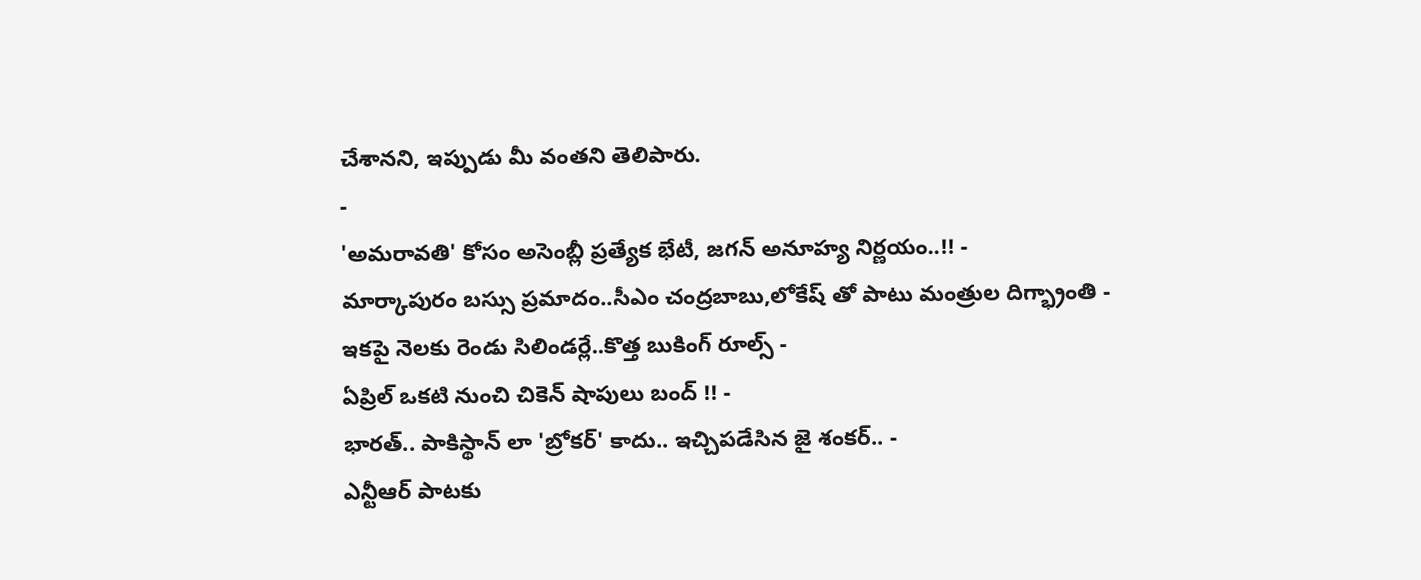చేశానని, ఇప్పుడు మీ వంతని తెలిపారు.
-
'అమరావతి' కోసం అసెంబ్లీ ప్రత్యేక భేటీ, జగన్ అనూహ్య నిర్ణయం..!! -
మార్కాపురం బస్సు ప్రమాదం..సీఎం చంద్రబాబు,లోకేష్ తో పాటు మంత్రుల దిగ్భ్రాంతి -
ఇకపై నెలకు రెండు సిలిండర్లే..కొత్త బుకింగ్ రూల్స్ -
ఏప్రిల్ ఒకటి నుంచి చికెన్ షాపులు బంద్ !! -
భారత్.. పాకిస్థాన్ లా 'బ్రోకర్' కాదు.. ఇచ్చిపడేసిన జై శంకర్.. -
ఎన్టీఆర్ పాటకు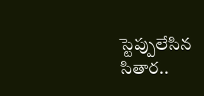స్టెప్పులేసిన సితార..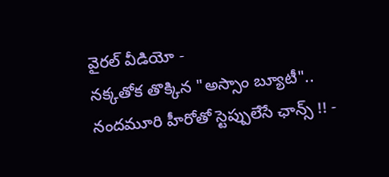వైరల్ వీడియో -
నక్కతోక తొక్కిన "అస్సాం బ్యూటీ".. నందమూరి హీరోతో స్టెప్పులేసే ఛాన్స్ !! -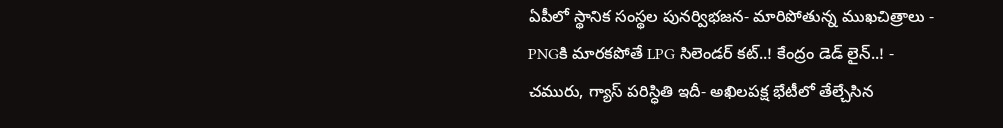ఏపీలో స్థానిక సంస్థల పునర్విభజన- మారిపోతున్న ముఖచిత్రాలు -
PNGకి మారకపోతే LPG సిలెండర్ కట్..! కేంద్రం డెడ్ లైన్..! -
చమురు, గ్యాస్ పరిస్ధితి ఇదీ- అఖిలపక్ష భేటీలో తేల్చేసిన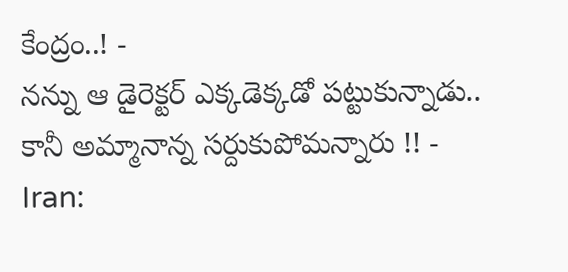కేంద్రం..! -
నన్ను ఆ డైరెక్టర్ ఎక్కడెక్కడో పట్టుకున్నాడు.. కానీ అమ్మానాన్న సర్దుకుపోమన్నారు !! -
Iran: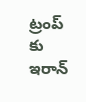ట్రంప్ కు ఇరాన్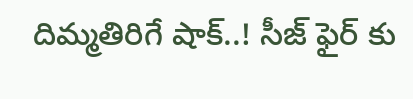దిమ్మతిరిగే షాక్..! సీజ్ ఫైర్ కు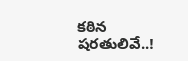కఠిన షరతులివే..!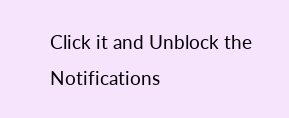Click it and Unblock the Notifications